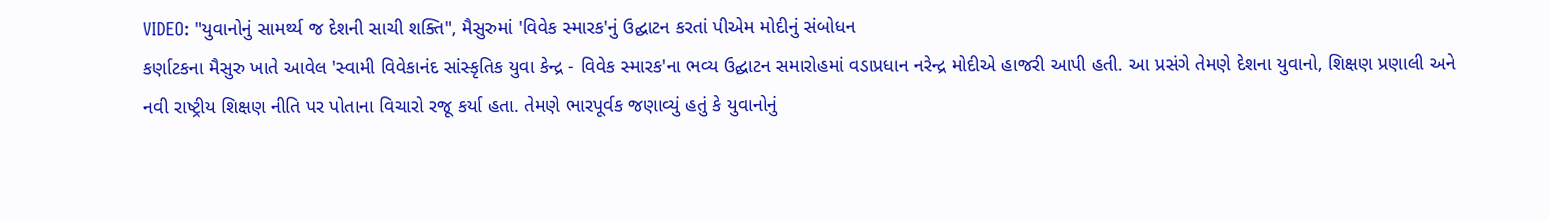VIDEO: "યુવાનોનું સામર્થ્ય જ દેશની સાચી શક્તિ", મૈસુરુમાં 'વિવેક સ્મારક'નું ઉદ્ઘાટન કરતાં પીએમ મોદીનું સંબોધન
કર્ણાટકના મૈસુરુ ખાતે આવેલ 'સ્વામી વિવેકાનંદ સાંસ્કૃતિક યુવા કેન્દ્ર - વિવેક સ્મારક'ના ભવ્ય ઉદ્ઘાટન સમારોહમાં વડાપ્રધાન નરેન્દ્ર મોદીએ હાજરી આપી હતી. આ પ્રસંગે તેમણે દેશના યુવાનો, શિક્ષણ પ્રણાલી અને નવી રાષ્ટ્રીય શિક્ષણ નીતિ પર પોતાના વિચારો રજૂ કર્યા હતા. તેમણે ભારપૂર્વક જણાવ્યું હતું કે યુવાનોનું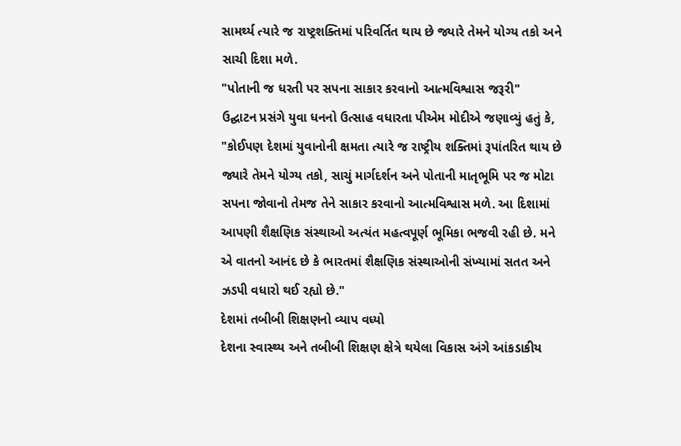સામર્થ્ય ત્યારે જ રાષ્ટ્રશક્તિમાં પરિવર્તિત થાય છે જ્યારે તેમને યોગ્ય તકો અને સાચી દિશા મળે.
"પોતાની જ ધરતી પર સપના સાકાર કરવાનો આત્મવિશ્વાસ જરૂરી"
ઉદ્ઘાટન પ્રસંગે યુવા ધનનો ઉત્સાહ વધારતા પીએમ મોદીએ જણાવ્યું હતું કે, "કોઈપણ દેશમાં યુવાનોની ક્ષમતા ત્યારે જ રાષ્ટ્રીય શક્તિમાં રૂપાંતરિત થાય છે જ્યારે તેમને યોગ્ય તકો, સાચું માર્ગદર્શન અને પોતાની માતૃભૂમિ પર જ મોટા સપના જોવાનો તેમજ તેને સાકાર કરવાનો આત્મવિશ્વાસ મળે. આ દિશામાં આપણી શૈક્ષણિક સંસ્થાઓ અત્યંત મહત્વપૂર્ણ ભૂમિકા ભજવી રહી છે. મને એ વાતનો આનંદ છે કે ભારતમાં શૈક્ષણિક સંસ્થાઓની સંખ્યામાં સતત અને ઝડપી વધારો થઈ રહ્યો છે."
દેશમાં તબીબી શિક્ષણનો વ્યાપ વધ્યો
દેશના સ્વાસ્થ્ય અને તબીબી શિક્ષણ ક્ષેત્રે થયેલા વિકાસ અંગે આંકડાકીય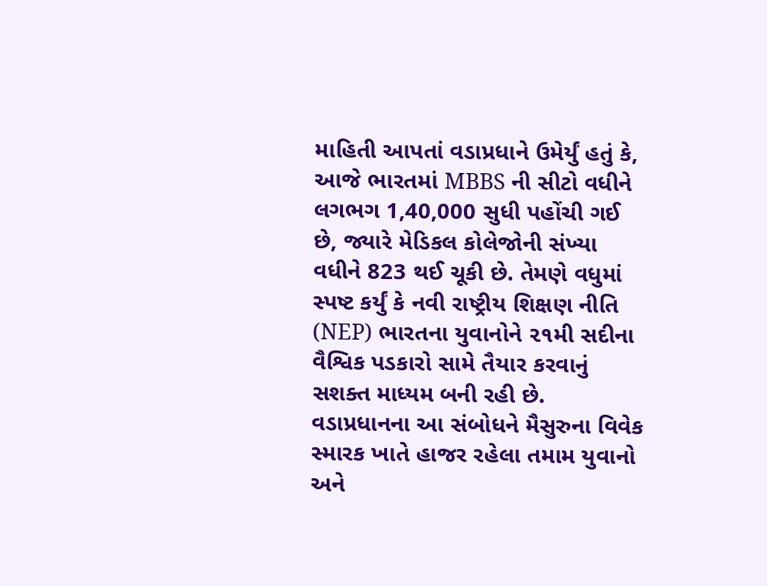માહિતી આપતાં વડાપ્રધાને ઉમેર્યું હતું કે, આજે ભારતમાં MBBS ની સીટો વધીને લગભગ 1,40,000 સુધી પહોંચી ગઈ છે, જ્યારે મેડિકલ કોલેજોની સંખ્યા વધીને 823 થઈ ચૂકી છે. તેમણે વધુમાં સ્પષ્ટ કર્યું કે નવી રાષ્ટ્રીય શિક્ષણ નીતિ (NEP) ભારતના યુવાનોને ૨૧મી સદીના વૈશ્વિક પડકારો સામે તૈયાર કરવાનું સશક્ત માધ્યમ બની રહી છે.
વડાપ્રધાનના આ સંબોધને મૈસુરુના વિવેક સ્મારક ખાતે હાજર રહેલા તમામ યુવાનો અને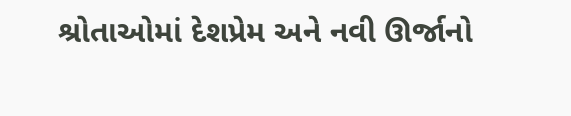શ્રોતાઓમાં દેશપ્રેમ અને નવી ઊર્જાનો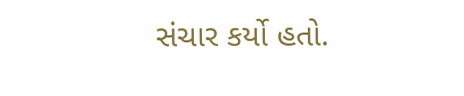સંચાર કર્યો હતો.